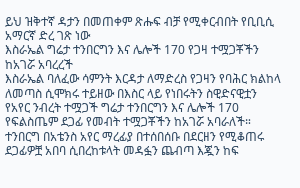ይህ ዝቅተኛ ዳታን በመጠቀም ጽሑፍ ብቻ የሚቀርብበት የቢቢሲ አማርኛ ድረ ገጽ ነው
እስራኤል ግሬታ ተንበርግን እና ሌሎች 170 የጋዛ ተሟጋቾችን ከአገሯ አባረረች
እስራኤል ባለፈው ሳምንት እርዳታ ለማድረስ የጋዛን የባሕር ክልከላ ለመጣስ ሲሞክሩ ተይዘው በእስር ላይ የነበሩትን ስዊድናዊቷን የአየር ንብረት ተሟጋች ግሬታ ተንበርግን እና ሌሎች 170 የፍልስጤም ደጋፊ የመብት ተሟጋቾችን ከአገሯ አባራለች።
ተንበርግ በአቴንስ አየር ማረፊያ በተሰበሰቡ በደርዘን የሚቆጠሩ ደጋፊዎቿ አበባ ሲበረከቱላት መዳፏን ጨብጣ እጇን ከፍ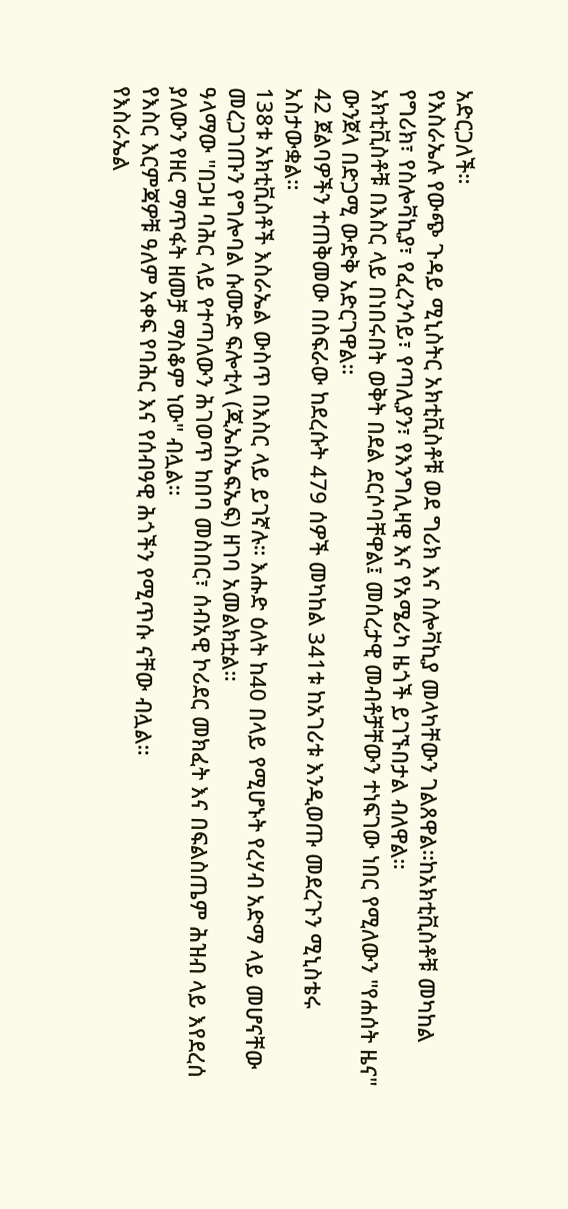አድርጋለች።
የእስራኤሉ የውጭ ጉዳይ ሚኒስትር አክቲቪስቶቹ ወደ ግሪክ እና ስሎቫኪያ መላካቸውን ገልጸዋል።ከአክቲቪስቶቹ መካከል የግሪክ፣ የስሎቫኪያ፣ የፈረንሳይ፣ የጣሊያን፣ የእንግሊዛዊ እና የአሜሪካ ዜጎች ይገኙበታል ብለዋል።
አክቲቪስቶቹ በእስር ላይ በነበሩበት ወቅት በደል ደርሶባቸዋል፤ መሰረታዊ መብቶቻቸውን ተነፍገው ነበር የሚለውን "የሐሰት ዜና" ውንጀላ በድጋሚ ውድቅ አድርገዋል።
42 ጀልባዎችን ተጠቅመው በስፍራው ከደረሱት 479 ሰዎች መካከል 341ቱ ከአገሪቱ እንዲወጡ መደረጉን ሚኒስቴሩ አስታውቋል።
138ቱ አክቲቪስቶች እስራኤል ውስጥ በእስር ላይ ይገኛሉ። እሑድ ዕለት ከ40 በላይ የሚሆኑት የረሃብ አድማ ላይ መሆናቸው መረጋገጡን የግሎባል ሱሙድ ፍሎቲላ (ጂኤስኤፍኤፍ) ዘገባ አመልክቷል።
ዓላማው "በጋዛ ባሕር ላይ የተጣለውን ሕገወጥ ከበባ መስበር፣ ሰብአዊ ኮሪደር መክፈት እና በፍልስጤም ሕዝብ ላይ እየደረሰ ያለውን የዘር ማጥፋት ዘመቻ ማስቆም ነው" ብሏል።
የእስር እርምጃዎቹ ዓለም አቀፍ የባሕር እና የሰብዓዊ ሕጎችን የሚጥሱ ናቸው ብሏል።
የእስራኤል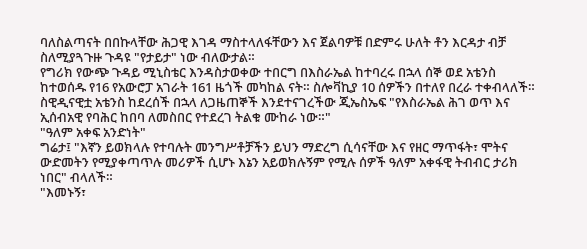ባለስልጣናት በበኩላቸው ሕጋዊ እገዳ ማስተላለፋቸውን እና ጀልባዎቹ በድምሩ ሁለት ቶን እርዳታ ብቻ ስለሚያጓጉዙ ጉዳዩ "የታይታ" ነው ብለውታል።
የግሪክ የውጭ ጉዳይ ሚኒስቴር እንዳስታወቀው ተበርግ በእስራኤል ከተባረሩ በኋላ ሰኞ ወደ አቴንስ ከተወሰዱ የ16 የአውሮፓ አገራት 161 ዜጎች መካከል ናት። ስሎቫኪያ 10 ሰዎችን በተለየ በረራ ተቀብላለች።
ስዊዲናዊቷ አቴንስ ከደረሰች በኋላ ለጋዜጠኞች እንደተናገረችው ጂኤስኤፍ "የእስራኤል ሕገ ወጥ እና ኢሰብአዊ የባሕር ከበባ ለመስበር የተደረገ ትልቁ ሙከራ ነው።"
"ዓለም አቀፍ አንድነት"
ግሬታ፤ "እኛን ይወክላሉ የተባሉት መንግሥቶቻችን ይህን ማድረግ ሲሳናቸው እና የዘር ማጥፋት፣ ሞትና ውድመትን የሚያቀጣጥሉ መሪዎች ሲሆኑ እኔን አይወክሉኝም የሚሉ ሰዎች ዓለም አቀፋዊ ትብብር ታሪክ ነበር" ብላለች።
"እመኑኝ፣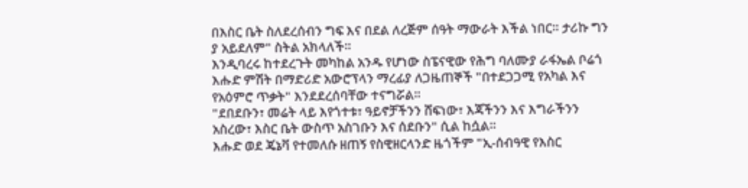በእስር ቤት ስለደረሰብን ግፍ እና በደል ለረጅም ሰዓት ማውራት እችል ነበር። ታሪኩ ግን ያ አይደለም" ስትል አክላለች።
እንዲባረሩ ከተደረጉት መካከል አንዱ የሆነው ስፔናዊው የሕግ ባለሙያ ራፋኤል ቦሬጎ እሑድ ምሽት በማድሪድ አውሮፕላን ማረፊያ ለጋዜጠኞች "በተደጋጋሚ የአካል እና የአዕምሮ ጥቃት" እንደደረሰባቸው ተናግሯል።
"ደበደቡን፣ መሬት ላይ እየጎተቱ፣ ዓይኖቻችንን ሸፍነው፣ እጃችንን እና እግራችንን አስረው፣ እስር ቤት ውስጥ አስገቡን እና ሰደቡን" ሲል ከሷል።
እሑድ ወደ ጄኔቫ የተመለሱ ዘጠኝ የስዊዘርላንድ ዜጎችም "ኢ-ሰብዓዊ የእስር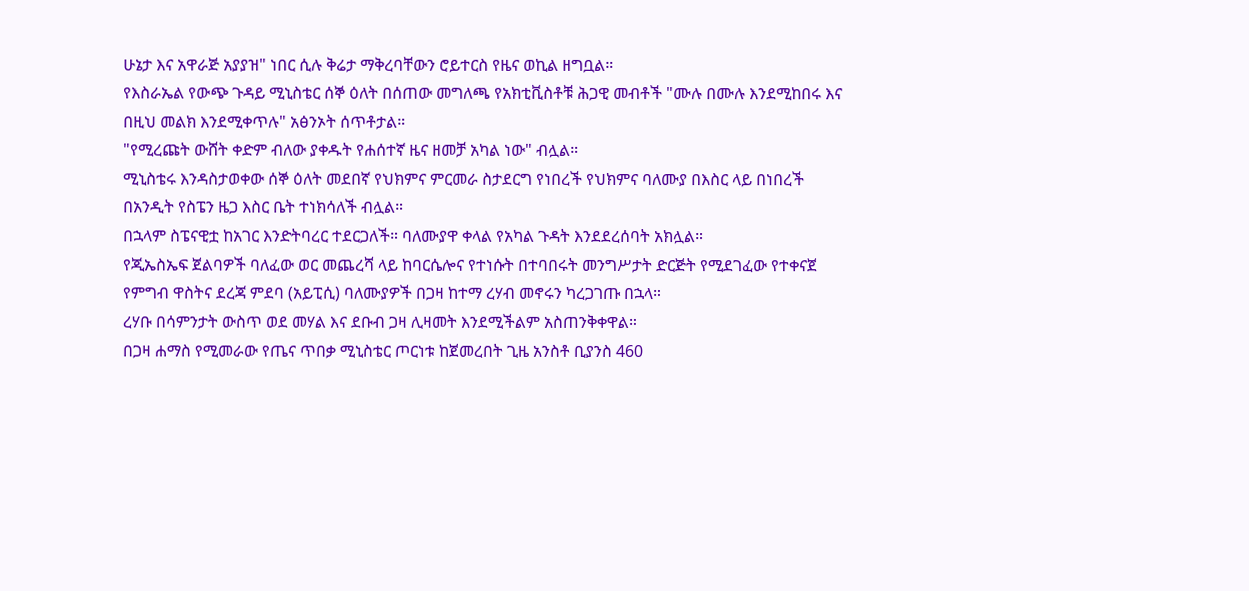ሁኔታ እና አዋራጅ አያያዝ" ነበር ሲሉ ቅሬታ ማቅረባቸውን ሮይተርስ የዜና ወኪል ዘግቧል።
የእስራኤል የውጭ ጉዳይ ሚኒስቴር ሰኞ ዕለት በሰጠው መግለጫ የአክቲቪስቶቹ ሕጋዊ መብቶች "ሙሉ በሙሉ እንደሚከበሩ እና በዚህ መልክ እንደሚቀጥሉ" አፅንኦት ሰጥቶታል።
"የሚረጩት ውሸት ቀድም ብለው ያቀዱት የሐሰተኛ ዜና ዘመቻ አካል ነው" ብሏል።
ሚኒስቴሩ እንዳስታወቀው ሰኞ ዕለት መደበኛ የህክምና ምርመራ ስታደርግ የነበረች የህክምና ባለሙያ በእስር ላይ በነበረች በአንዲት የስፔን ዜጋ እስር ቤት ተነክሳለች ብሏል።
በኋላም ስፔናዊቷ ከአገር እንድትባረር ተደርጋለች። ባለሙያዋ ቀላል የአካል ጉዳት እንደደረሰባት አክሏል።
የጂኤስኤፍ ጀልባዎች ባለፈው ወር መጨረሻ ላይ ከባርሴሎና የተነሱት በተባበሩት መንግሥታት ድርጅት የሚደገፈው የተቀናጀ የምግብ ዋስትና ደረጃ ምደባ (አይፒሲ) ባለሙያዎች በጋዛ ከተማ ረሃብ መኖሩን ካረጋገጡ በኋላ።
ረሃቡ በሳምንታት ውስጥ ወደ መሃል እና ደቡብ ጋዛ ሊዛመት እንደሚችልም አስጠንቅቀዋል።
በጋዛ ሐማስ የሚመራው የጤና ጥበቃ ሚኒስቴር ጦርነቱ ከጀመረበት ጊዜ አንስቶ ቢያንስ 460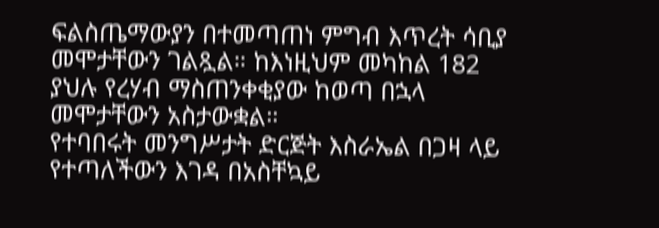ፍልስጤማውያን በተመጣጠነ ምግብ እጥረት ሳቢያ መሞታቸውን ገልጿል። ከእነዚህም መካከል 182 ያህሉ የረሃብ ማስጠንቀቂያው ከወጣ በኋላ መሞታቸውን አስታውቋል።
የተባበሩት መንግሥታት ድርጅት እስራኤል በጋዛ ላይ የተጣለችውን እገዳ በአስቸኳይ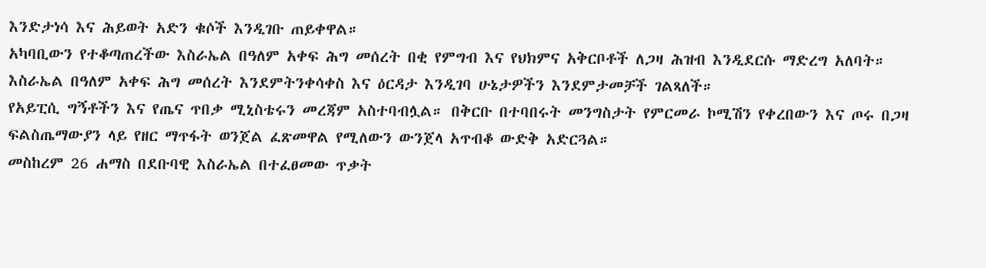እንድታነሳ እና ሕይወት አድን ቁሶች እንዲገቡ ጠይቀዋል።
አካባቢውን የተቆጣጠረችው እስራኤል በዓለም አቀፍ ሕግ መሰረት በቂ የምግብ እና የህክምና አቅርቦቶች ለጋዛ ሕዝብ እንዲደርሱ ማድረግ አለባት።
እስራኤል በዓለም አቀፍ ሕግ መሰረት እንደምትንቀሳቀስ እና ዕርዳታ እንዲገባ ሁኔታዎችን እንደምታመቻች ገልጻለች።
የአይፒሲ ግኝቶችን እና የጤና ጥበቃ ሚኒስቴሩን መረጃም አስተባብሏል። በቅርቡ በተባበሩት መንግስታት የምርመራ ኮሚሽን የቀረበውን እና ጦሩ በጋዛ ፍልስጤማውያን ላይ የዘር ማጥፋት ወንጀል ፈጽመዋል የሚለውን ውንጀላ አጥብቆ ውድቅ አድርጓል።
መስከረም 26 ሐማስ በደቡባዊ እስራኤል በተፈፀመው ጥቃት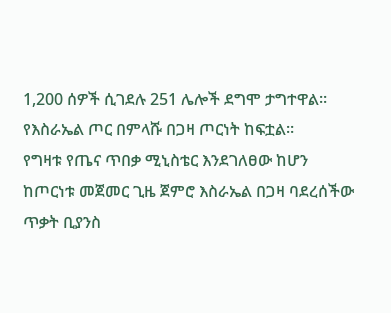1,200 ሰዎች ሲገደሉ 251 ሌሎች ደግሞ ታግተዋል። የእስራኤል ጦር በምላሹ በጋዛ ጦርነት ከፍቷል።
የግዛቱ የጤና ጥበቃ ሚኒስቴር እንደገለፀው ከሆን ከጦርነቱ መጀመር ጊዜ ጀምሮ እስራኤል በጋዛ ባደረሰችው ጥቃት ቢያንስ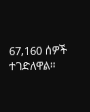67,160 ሰዎች ተገድለዋል።